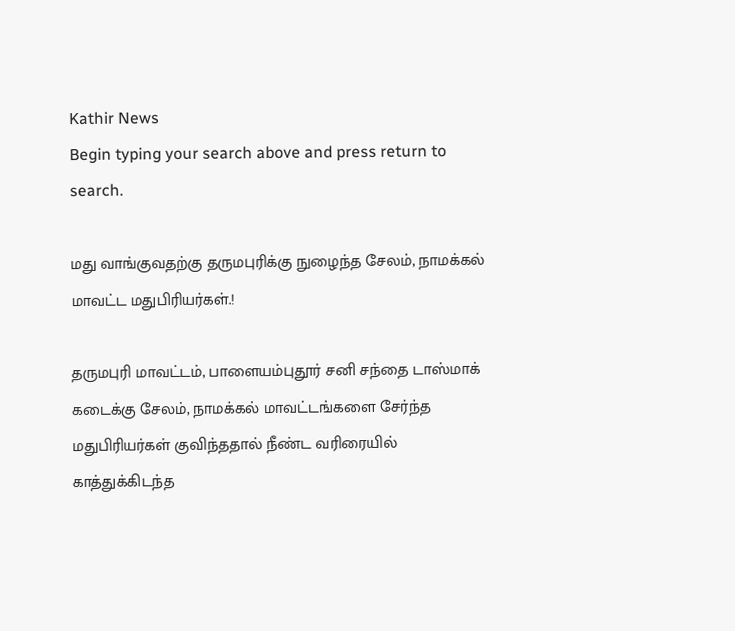Kathir News
Begin typing your search above and press return to search.

மது வாங்குவதற்கு தருமபுரிக்கு நுழைந்த சேலம், நாமக்கல் மாவட்ட மதுபிரியர்கள்.!

தருமபுரி மாவட்டம், பாளையம்புதூர் சனி சந்தை டாஸ்மாக் கடைக்கு சேலம், நாமக்கல் மாவட்டங்களை சேர்ந்த மதுபிரியர்கள் குவிந்ததால் நீண்ட வரிரையில் காத்துக்கிடந்த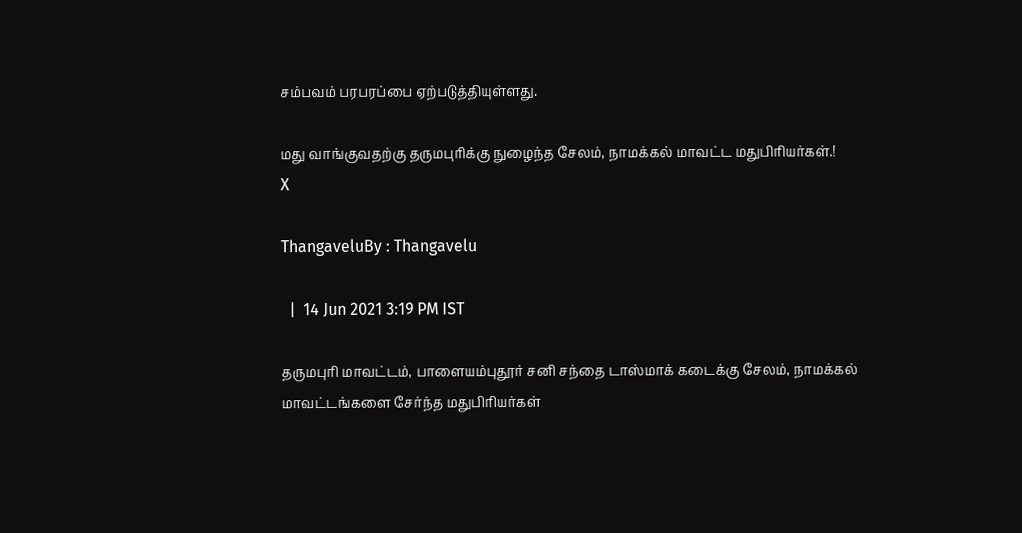சம்பவம் பரபரப்பை ஏற்படுத்தியுள்ளது.

மது வாங்குவதற்கு தருமபுரிக்கு நுழைந்த சேலம், நாமக்கல் மாவட்ட மதுபிரியர்கள்.!
X

ThangaveluBy : Thangavelu

  |  14 Jun 2021 3:19 PM IST

தருமபுரி மாவட்டம், பாளையம்புதூர் சனி சந்தை டாஸ்மாக் கடைக்கு சேலம், நாமக்கல் மாவட்டங்களை சேர்ந்த மதுபிரியர்கள்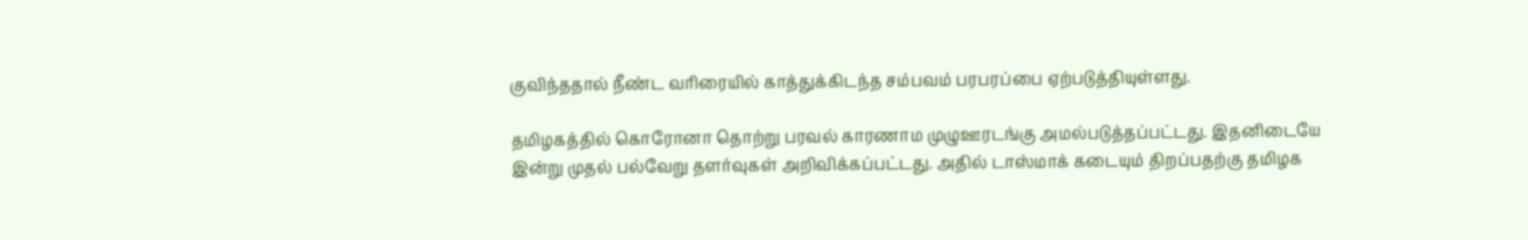குவிந்ததால் நீண்ட வரிரையில் காத்துக்கிடந்த சம்பவம் பரபரப்பை ஏற்படுத்தியுள்ளது.

தமிழகத்தில் கொரோனா தொற்று பரவல் காரணாம முழுஊரடங்கு அமல்படுத்தப்பட்டது. இதனிடையே இன்று முதல் பல்வேறு தளர்வுகள் அறிவிக்கப்பட்டது. அதில் டாஸ்மாக் கடையும் திறப்பதற்கு தமிழக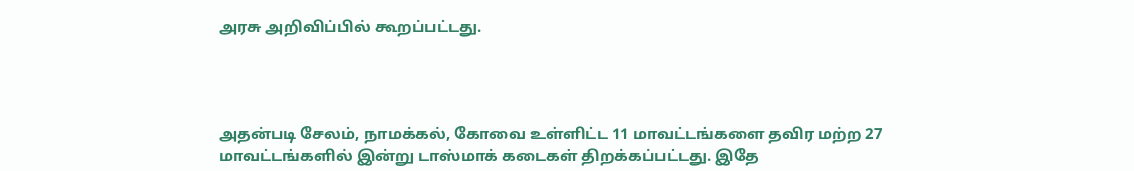அரசு அறிவிப்பில் கூறப்பட்டது.




அதன்படி சேலம், நாமக்கல், கோவை உள்ளிட்ட 11 மாவட்டங்களை தவிர மற்ற 27 மாவட்டங்களில் இன்று டாஸ்மாக் கடைகள் திறக்கப்பட்டது. இதே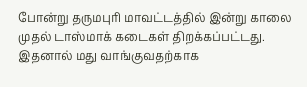போன்று தருமபுரி மாவட்டத்தில் இன்று காலை முதல் டாஸ்மாக் கடைகள் திறக்கப்பட்டது. இதனால் மது வாங்குவதற்காக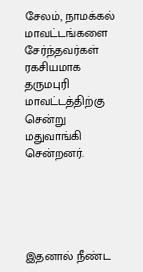சேலம், நாமக்கல் மாவட்டங்களை சேர்ந்தவர்கள் ரகசியமாக தருமபுரி மாவட்டத்திற்கு சென்று மதுவாங்கி சென்றனர்.





இதனால் நீண்ட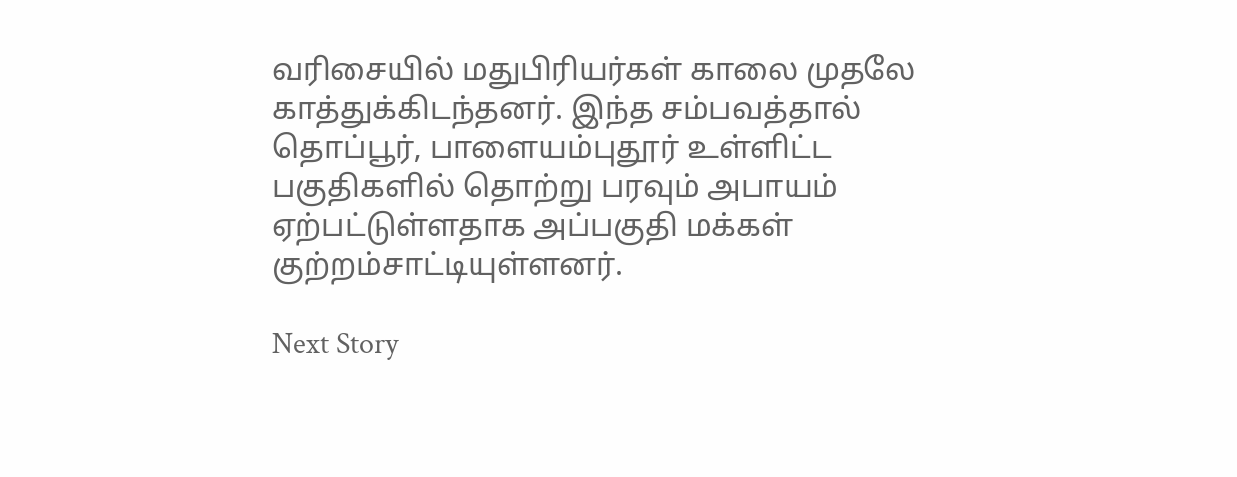வரிசையில் மதுபிரியர்கள் காலை முதலே காத்துக்கிடந்தனர். இந்த சம்பவத்தால் தொப்பூர், பாளையம்புதூர் உள்ளிட்ட பகுதிகளில் தொற்று பரவும் அபாயம் ஏற்பட்டுள்ளதாக அப்பகுதி மக்கள் குற்றம்சாட்டியுள்ளனர்.

Next Story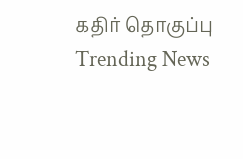கதிர் தொகுப்பு
Trending News